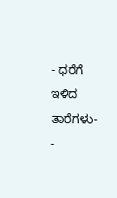- ಧರೆಗೆ ಇಳಿದ ತಾರೆಗಳು-
-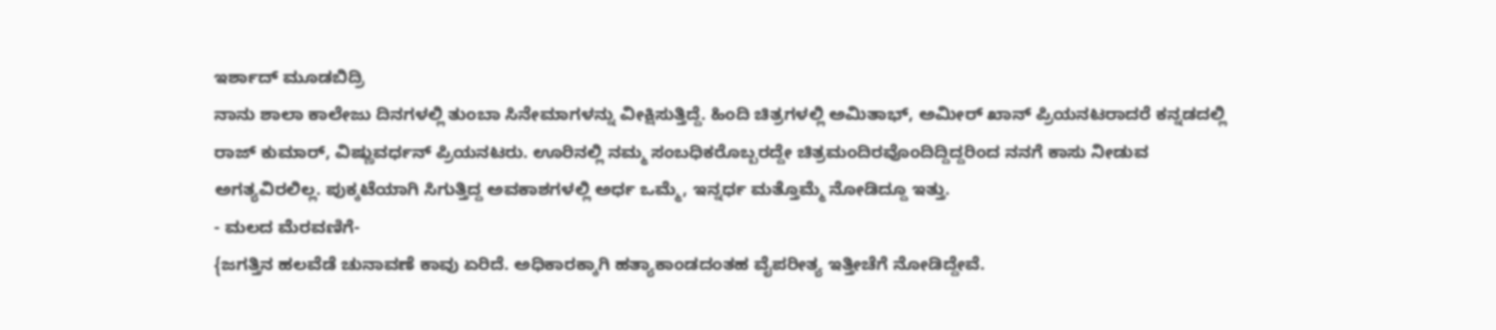ಇರ್ಶಾದ್ ಮೂಡಬಿದ್ರಿ
ನಾನು ಶಾಲಾ ಕಾಲೇಜು ದಿನಗಳಲ್ಲಿ ತುಂಬಾ ಸಿನೇಮಾಗಳನ್ನು ವೀಕ್ಷಿಸುತ್ತಿದ್ದೆ. ಹಿಂದಿ ಚಿತ್ರಗಳಲ್ಲಿ ಅಮಿತಾಭ್, ಅಮೀರ್ ಖಾನ್ ಪ್ರಿಯನಟರಾದರೆ ಕನ್ನಡದಲ್ಲಿ ರಾಜ್ ಕುಮಾರ್, ವಿಷ್ಣುವರ್ಧನ್ ಪ್ರಿಯನಟರು. ಊರಿನಲ್ಲಿ ನಮ್ಮ ಸಂಬಧಿಕರೊಬ್ಬರದ್ದೇ ಚಿತ್ರಮಂದಿರವೊಂದಿದ್ದಿದ್ದರಿಂದ ನನಗೆ ಕಾಸು ನೀಡುವ ಅಗತ್ಯವಿರಲಿಲ್ಲ. ಪುಕ್ಕಟೆಯಾಗಿ ಸಿಗುತ್ತಿದ್ದ ಅವಕಾಶಗಳಲ್ಲಿ ಅರ್ಧ ಒಮ್ಮೆ, ಇನ್ನರ್ಧ ಮತ್ತೊಮ್ಮೆ ನೋಡಿದ್ದೂ ಇತ್ತು.
- ಮಲದ ಮೆರವಣಿಗೆ-
{ಜಗತ್ತಿನ ಹಲವೆಡೆ ಚುನಾವಣೆ ಕಾವು ಏರಿದೆ. ಅಧಿಕಾರಕ್ಕಾಗಿ ಹತ್ಯಾಕಾಂಡದಂತಹ ವೈಪರೀತ್ಯ ಇತ್ತೀಚೆಗೆ ನೋಡಿದ್ದೇವೆ.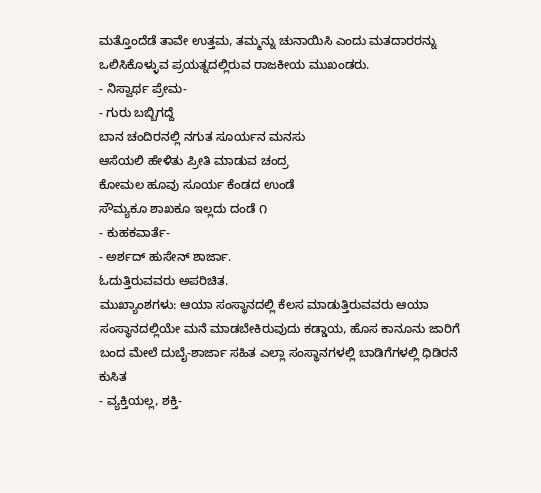ಮತ್ತೊಂದೆಡೆ ತಾವೇ ಉತ್ತಮ, ತಮ್ಮನ್ನು ಚುನಾಯಿಸಿ ಎಂದು ಮತದಾರರನ್ನು ಒಲಿಸಿಕೊಳ್ಳುವ ಪ್ರಯತ್ನದಲ್ಲಿರುವ ರಾಜಕೀಯ ಮುಖಂಡರು.
- ನಿಸ್ವಾರ್ಥ ಪ್ರೇಮ-
- ಗುರು ಬಬ್ಬಿಗದ್ದೆ
ಬಾನ ಚಂದಿರನಲ್ಲಿ ನಗುತ ಸೂರ್ಯನ ಮನಸು
ಆಸೆಯಲಿ ಹೇಳಿತು ಪ್ರೀತಿ ಮಾಡುವ ಚಂದ್ರ
ಕೋಮಲ ಹೂವು ಸೂರ್ಯ ಕೆಂಡದ ಉಂಡೆ
ಸೌಮ್ಯಕೂ ಶಾಖಕೂ ಇಲ್ಲದು ದಂಡೆ ೧
- ಕುಹಕವಾರ್ತೆ-
- ಅರ್ಶದ್ ಹುಸೇನ್ ಶಾರ್ಜಾ.
ಓದುತ್ತಿರುವವರು ಅಪರಿಚಿತ.
ಮುಖ್ಯಾಂಶಗಳು: ಆಯಾ ಸಂಸ್ಥಾನದಲ್ಲಿ ಕೆಲಸ ಮಾಡುತ್ತಿರುವವರು ಆಯಾ ಸಂಸ್ಥಾನದಲ್ಲಿಯೇ ಮನೆ ಮಾಡಬೇಕಿರುವುದು ಕಡ್ಡಾಯ, ಹೊಸ ಕಾನೂನು ಜಾರಿಗೆ ಬಂದ ಮೇಲೆ ದುಬೈ-ಶಾರ್ಜಾ ಸಹಿತ ಎಲ್ಲಾ ಸಂಸ್ಥಾನಗಳಲ್ಲಿ ಬಾಡಿಗೆಗಳಲ್ಲಿ ಧಿಡಿರನೆ ಕುಸಿತ
- ವ್ಯಕ್ತಿಯಲ್ಲ, ಶಕ್ತಿ-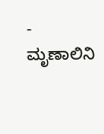- ಮೃಣಾಲಿನಿ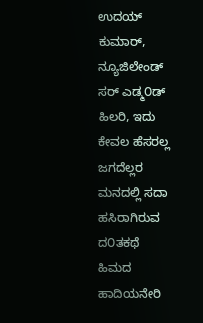ಉದಯ್ ಕುಮಾರ್, ನ್ಯೂಜಿಲೇಂಡ್
ಸರ್ ಎಡ್ಮ೦ಡ್ ಹಿಲರಿ, ಇದು ಕೇವಲ ಹೆಸರಲ್ಲ
ಜಗದೆಲ್ಲರ ಮನದಲ್ಲಿ ಸದಾ ಹಸಿರಾಗಿರುವ ದ೦ತಕಥೆ
ಹಿಮದ ಹಾದಿಯನೇರಿ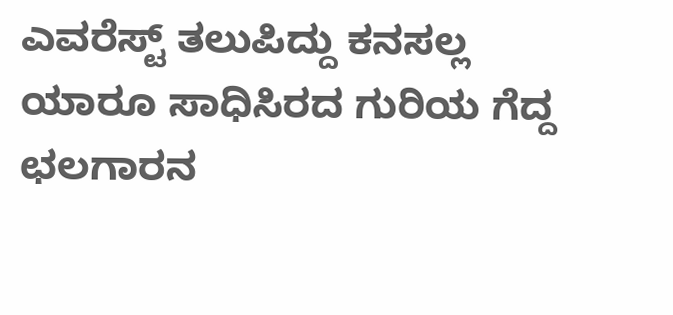ಎವರೆಸ್ಟ್ ತಲುಪಿದ್ದು ಕನಸಲ್ಲ
ಯಾರೂ ಸಾಧಿಸಿರದ ಗುರಿಯ ಗೆದ್ದ ಛಲಗಾರನ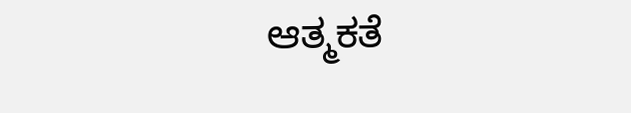ಆತ್ಮಕತೆ